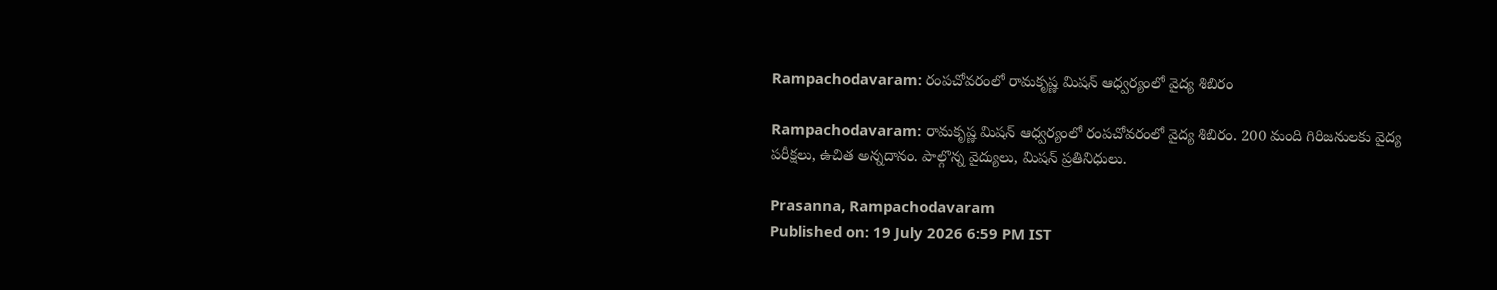Rampachodavaram: రంపచోవరంలో రామకృష్ణ మిషన్ ఆధ్వర్యంలో వైద్య శిబిరం

Rampachodavaram: రామకృష్ణ మిషన్ ఆధ్వర్యంలో రంపచోవరంలో వైద్య శిబిరం. 200 మంది గిరిజనులకు వైద్య పరీక్షలు, ఉచిత అన్నదానం. పాల్గొన్న వైద్యులు, మిషన్ ప్రతినిధులు.

Prasanna, Rampachodavaram
Published on: 19 July 2026 6:59 PM IST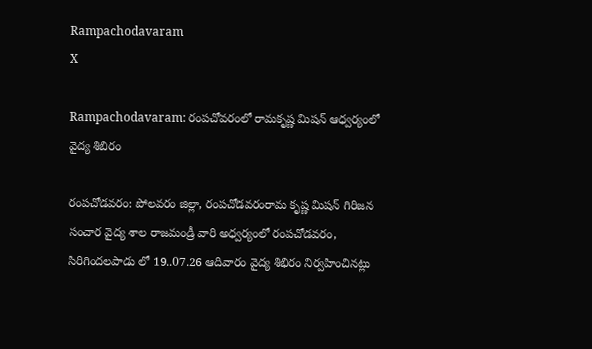Rampachodavaram
X

Rampachodavaram: రంపచోవరంలో రామకృష్ణ మిషన్ ఆధ్వర్యంలో వైద్య శిబిరం

రంపచోడవరం: పోలవరం జిల్లా, రంపచోడవరంరామ కృష్ణ మిషన్ గిరిజన సంచార వైద్య శాల రాజమండ్రీ వారి అధ్వర్యంలో రంపచోడవరం, సిరిగిందలపాడు లో 19..07.26 ఆదివారం వైద్య శిభిరం నిర్వహించినట్లు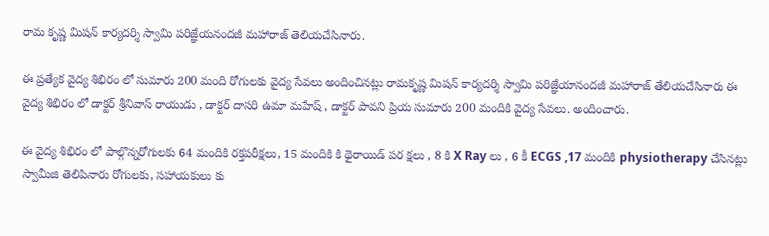రామ కృష్ణ మిషన్ కార్యదర్శి స్వామి పరిజ్ఞేయనందజీ మహారాజ్ తెలియచేసినారు.

ఈ ప్రత్యేక వైద్య శిభిరం లో సుమారు 200 మంది రోగులకు వైద్య సేవలు అందించినట్లు రామకృష్ణ మిషన్ కార్యదర్శి స్వామి పరిజ్ఞేయానందజీ మహారాజ్ తేలియచేసినారు ఈ వైద్య శిభిరం లో డాక్టర్ శ్రీనివాస్ రాయుడు , డాక్టర్ దాసరి ఉమా మహేష్ , డాక్టర్ పావని ప్రియ సుమారు 200 మందికి వైద్య సేవలు. అందించారు.

ఈ వైద్య శిభిరం లో పాల్గొన్నరోగులకు 64 మందికి రక్తపరీక్షలు, 15 మందికి కి థైరాయిడ్ పర క్షలు , 8 కి X Ray లు , 6 కీ ECGS ,17 మందికి physiotherapy చేసినట్లు స్వామీజి తెలిపినారు రోగులకు, సహాయకులు కు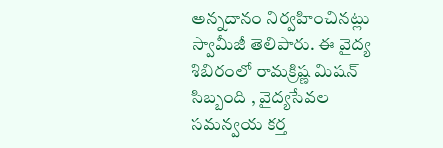అన్నదానం నిర్వహించినట్లు స్వామీజీ తెలిపారు. ఈ వైద్య శిబిరంలో రామక్రిష్ణ మిషన్ సిబ్బంది , వైద్యసేవల సమన్వయ కర్త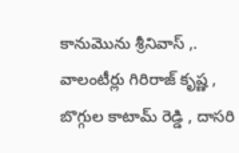కానుమొను శ్రీనివాస్ ,. వాలంటీర్లు గిరిరాజ్ కృష్ణ , బొగ్గుల కాటామ్ రెడ్డి , దాసరి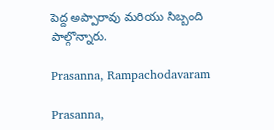పెద్ద అప్పారావు మరియు సిబ్బంది పాల్గొన్నారు.

Prasanna, Rampachodavaram

Prasanna,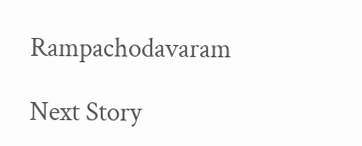Rampachodavaram

Next Story